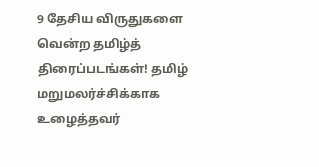9 தேசிய விருதுகளை வென்ற தமிழ்த் திரைப்படங்கள்! தமிழ் மறுமலர்ச்சிக்காக உழைத்தவர்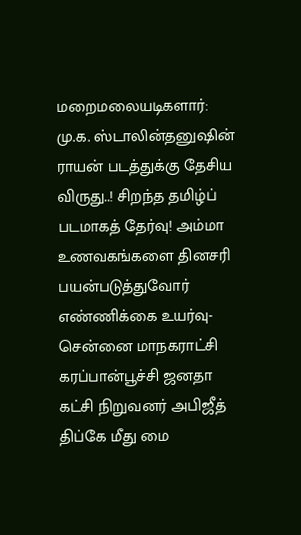மறைமலையடிகளார்: மு.க. ஸ்டாலின்தனுஷின் ராயன் படத்துக்கு தேசிய விருது..! சிறந்த தமிழ்ப் படமாகத் தேர்வு! அம்மா உணவகங்களை தினசரி பயன்படுத்துவோர் எண்ணிக்கை உயர்வு- சென்னை மாநகராட்சி கரப்பான்பூச்சி ஜனதா கட்சி நிறுவனர் அபிஜீத் திப்கே மீது மை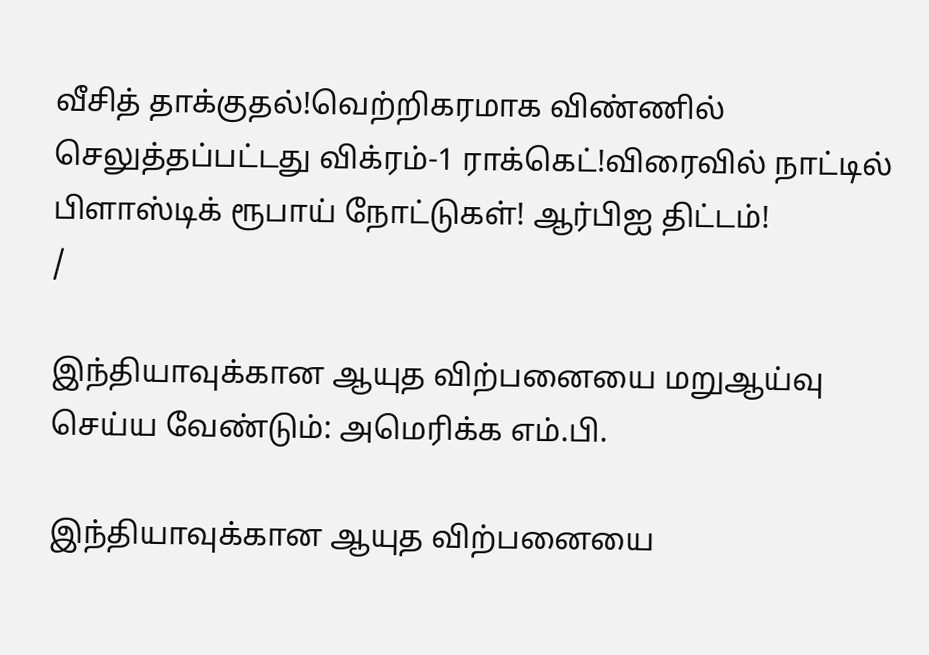வீசித் தாக்குதல்!வெற்றிகரமாக விண்ணில் செலுத்தப்பட்டது விக்ரம்-1 ராக்கெட்!விரைவில் நாட்டில் பிளாஸ்டிக் ரூபாய் நோட்டுகள்! ஆர்பிஐ திட்டம்!
/

இந்தியாவுக்கான ஆயுத விற்பனையை மறுஆய்வு செய்ய வேண்டும்: அமெரிக்க எம்.பி.

இந்தியாவுக்கான ஆயுத விற்பனையை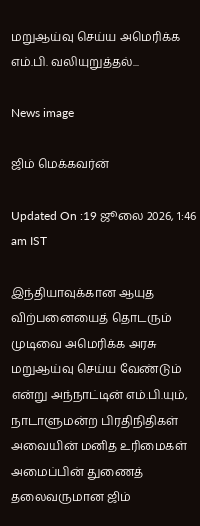மறுஆய்வு செய்ய அமெரிக்க எம்.பி. வலியுறுத்தல்...

News image

ஜிம் மெக்கவர்ன்

Updated On :19 ஜூலை 2026, 1:46 am IST

இந்தியாவுக்கான ஆயுத விற்பனையைத் தொடரும் முடிவை அமெரிக்க அரசு மறுஆய்வு செய்ய வேண்டும் என்று அந்நாட்டின் எம்.பி.யும், நாடாளுமன்ற பிரதிநிதிகள் அவையின் மனித உரிமைகள் அமைப்பின் துணைத் தலைவருமான ஜிம்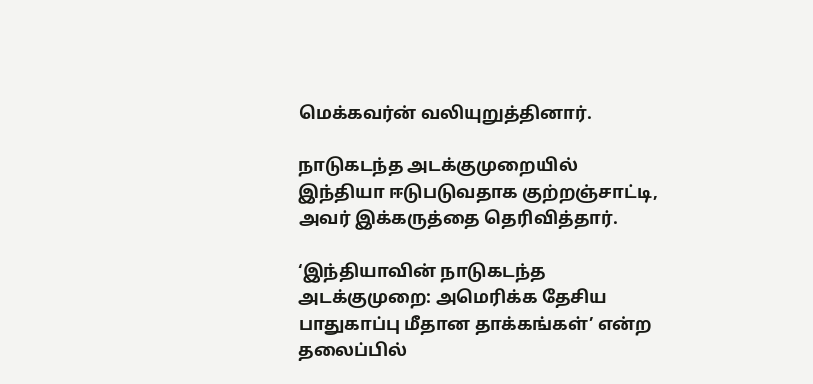மெக்கவர்ன் வலியுறுத்தினார்.

நாடுகடந்த அடக்குமுறையில் இந்தியா ஈடுபடுவதாக குற்றஞ்சாட்டி, அவர் இக்கருத்தை தெரிவித்தார்.

‘இந்தியாவின் நாடுகடந்த அடக்குமுறை: அமெரிக்க தேசிய பாதுகாப்பு மீதான தாக்கங்கள்’ என்ற தலைப்பில்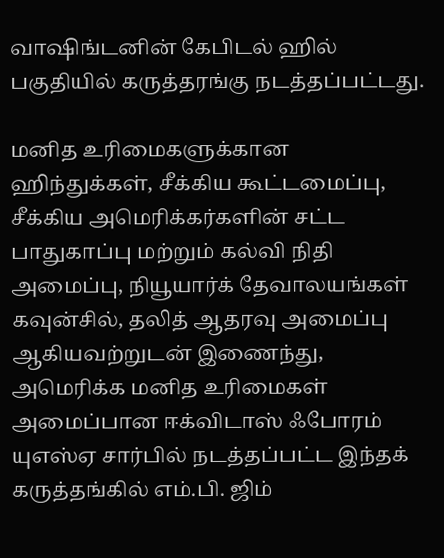வாஷிங்டனின் கேபிடல் ஹில் பகுதியில் கருத்தரங்கு நடத்தப்பட்டது.

மனித உரிமைகளுக்கான ஹிந்துக்கள், சீக்கிய கூட்டமைப்பு, சீக்கிய அமெரிக்கர்களின் சட்ட பாதுகாப்பு மற்றும் கல்வி நிதி அமைப்பு, நியூயார்க் தேவாலயங்கள் கவுன்சில், தலித் ஆதரவு அமைப்பு ஆகியவற்றுடன் இணைந்து, அமெரிக்க மனித உரிமைகள் அமைப்பான ஈக்விடாஸ் ஃபோரம் யுஎஸ்ஏ சார்பில் நடத்தப்பட்ட இந்தக் கருத்தங்கில் எம்.பி. ஜிம்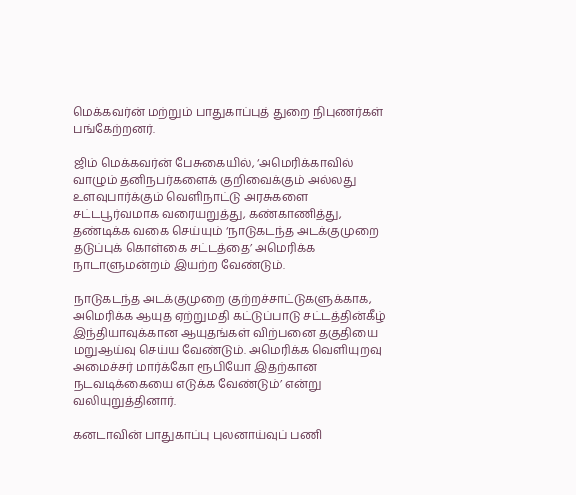மெக்கவர்ன் மற்றும் பாதுகாப்புத் துறை நிபுணர்கள் பங்கேற்றனர்.

ஜிம் மெக்கவர்ன் பேசுகையில், ‘அமெரிக்காவில் வாழும் தனிநபர்களைக் குறிவைக்கும் அல்லது உளவுபார்க்கும் வெளிநாட்டு அரசுகளை சட்டபூர்வமாக வரையறுத்து, கண்காணித்து, தண்டிக்க வகை செய்யும் ‘நாடுகடந்த அடக்குமுறை தடுப்புக் கொள்கை சட்டத்தை’ அமெரிக்க நாடாளுமன்றம் இயற்ற வேண்டும்.

நாடுகடந்த அடக்குமுறை குற்றச்சாட்டுகளுக்காக, அமெரிக்க ஆயுத ஏற்றுமதி கட்டுப்பாடு சட்டத்தின்கீழ் இந்தியாவுக்கான ஆயுதங்கள் விற்பனை தகுதியை மறுஆய்வு செய்ய வேண்டும். அமெரிக்க வெளியுறவு அமைச்சர் மார்க்கோ ரூபியோ இதற்கான நடவடிக்கையை எடுக்க வேண்டும்’ என்று வலியுறுத்தினார்.

கனடாவின் பாதுகாப்பு புலனாய்வுப் பணி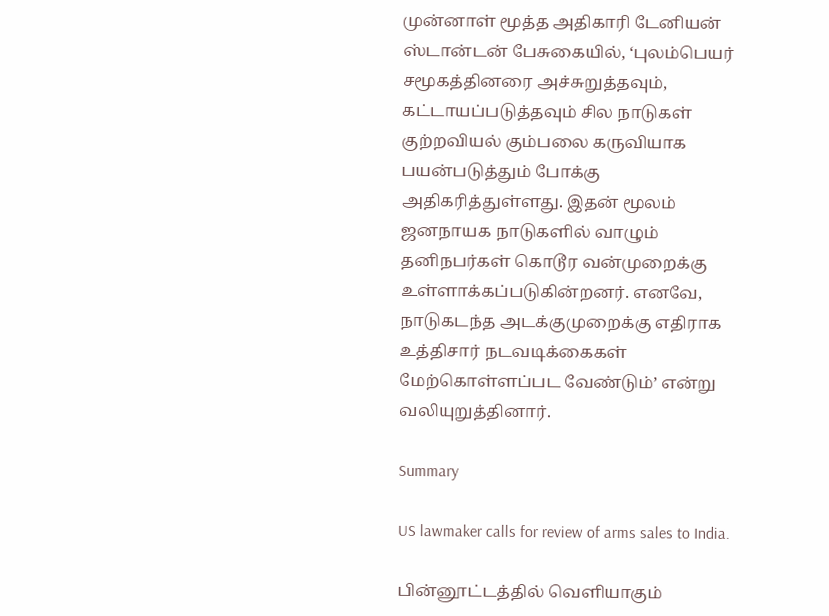முன்னாள் மூத்த அதிகாரி டேனியன் ஸ்டான்டன் பேசுகையில், ‘புலம்பெயர் சமூகத்தினரை அச்சுறுத்தவும், கட்டாயப்படுத்தவும் சில நாடுகள் குற்றவியல் கும்பலை கருவியாக பயன்படுத்தும் போக்கு அதிகரித்துள்ளது. இதன் மூலம் ஜனநாயக நாடுகளில் வாழும் தனிநபர்கள் கொடூர வன்முறைக்கு உள்ளாக்கப்படுகின்றனர். எனவே, நாடுகடந்த அடக்குமுறைக்கு எதிராக உத்திசார் நடவடிக்கைகள் மேற்கொள்ளப்பட வேண்டும்’ என்று வலியுறுத்தினார்.

Summary

US lawmaker calls for review of arms sales to India.

பின்னூட்டத்தில் வெளியாகும்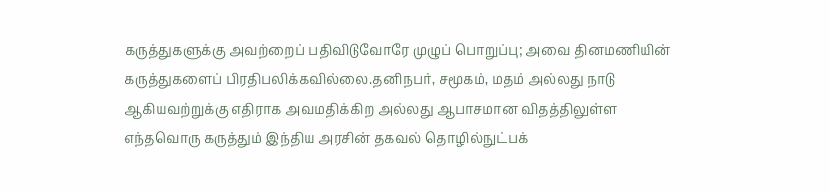கருத்துகளுக்கு அவற்றைப் பதிவிடுவோரே முழுப் பொறுப்பு; அவை தினமணியின் கருத்துகளைப் பிரதிபலிக்கவில்லை.தனிநபர், சமூகம், மதம் அல்லது நாடு ஆகியவற்றுக்கு எதிராக அவமதிக்கிற அல்லது ஆபாசமான விதத்திலுள்ள எந்தவொரு கருத்தும் இந்திய அரசின் தகவல் தொழில்நுட்பக்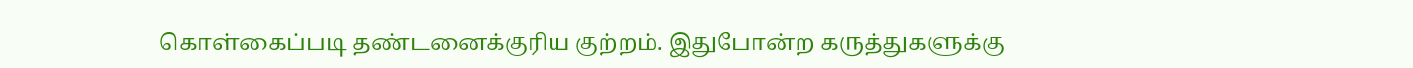கொள்கைப்படி தண்டனைக்குரிய குற்றம். இதுபோன்ற கருத்துகளுக்கு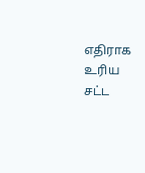எதிராக உரிய சட்ட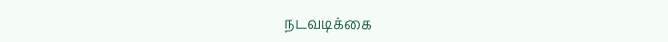நடவடிக்கை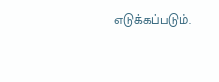எடுக்கப்படும்.